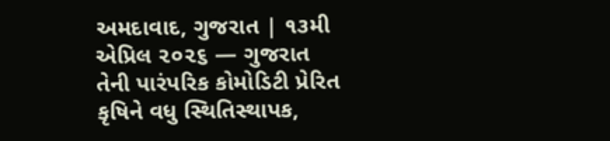અમદાવાદ, ગુજરાત | ૧૩મી એપ્રિલ ૨૦૨૬ — ગુજરાત તેની પારંપરિક કોમોડિટી પ્રેરિત કૃષિને વધુ સ્થિતિસ્થાપક,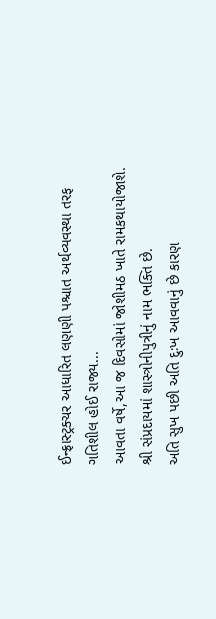ઈન્ફ્રાસ્ટ્રક્ચર આધારિત લણણી પશ્ચાત અર્થવ્યવસ્થા તરફ ગતિશીલ હોઈ રાજ્ય...
આવતા વર્ષે,આ જ દિવસોમાં જોશીમઠ ખાતે રામકથાયોજાશે.
શ્રી સંપ્રદાયમાં શાસ્ત્રોનીપુત્રીનું નામ ભક્તિ છે.
અતિ સુખ પછી અતિ દુઃખ આવવાનું છે કારણ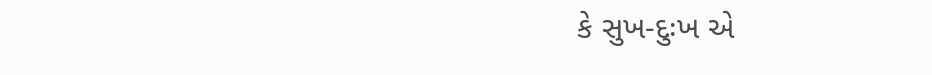કે સુખ-દુઃખ એ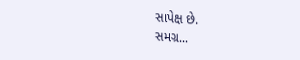સાપેક્ષ છે.
સમગ્ર...